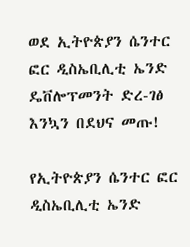ወደ ኢትዮጵያን ሴንተር ፎር ዲስኤቢሊቲ ኤንድ ዴቨሎፕመንት ድረ-ገፅ እንኳን በደህና መጡ!

የኢትዮጵያን ሴንተር ፎር ዲስኤቢሊቲ ኤንድ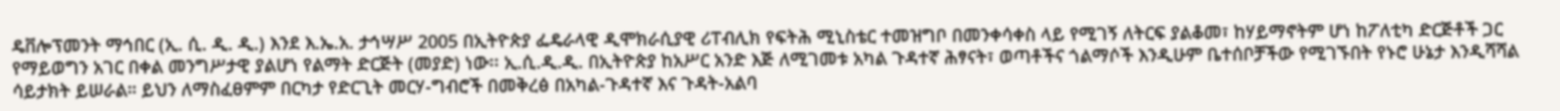ዴቨሎፕመንት ማኅበር (ኢ. ሲ. ዲ. ዲ.) እንደ እ.ኤ.አ. ታኅሣሥ 2005 በኢትዮጵያ ፌዴራላዊ ዲሞክራሲያዊ ሪፐብሊክ የፍትሕ ሚኒስቴር ተመዝግቦ በመንቀሳቀስ ላይ የሚገኝ ለትርፍ ያልቆመ፣ ከሃይማኖትም ሆነ ከፖለቲካ ድርጅቶች ጋር የማይወግን አገር በቀል መንግሥታዊ ያልሆነ የልማት ድርጅት (መያድ) ነው፡፡ ኢ.ሲ.ዲ.ዲ. በኢትዮጵያ ከአሥር አንድ እጅ ለሚገመቱ አካል ጉዳተኛ ሕፃናት፣ ወጣቶችና ጎልማሶች እንዲሁም ቤተሰቦቻችው የሚገኙበት የኑሮ ሁኔታ እንዲሻሻል ሳይታክት ይሠራል። ይህን ለማስፈፀምም በርካታ የድርጊት መርሃ-ግብሮች በመቅረፅ በአካል-ጉዳተኛ እና ጉዳት-አልባ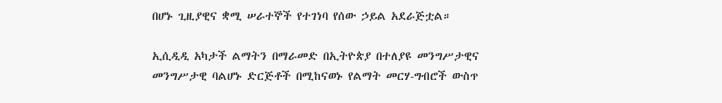በሆኑ ጊዚያዊና ቋሚ ሠራተኞች የተገነባ የሰው ኃይል አደራጅቷል።

ኢሲዲዲ አካታች ልማትን በማራመድ በኢትዮጵያ በተለያዩ መንግሥታዊና መንግሥታዊ ባልሆኑ ድርጅቶች በሚከናወኑ የልማት መርሃ-ግብሮች ውስጥ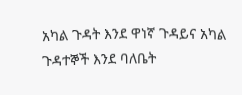አካል ጉዳት እንደ ዋነኛ ጉዳይና አካል ጉዳተኞች እንደ ባለቤት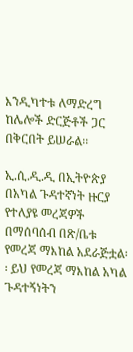እንዲካተቱ ለማድረግ ከሌሎች ድርጅቶች ጋር በቅርበት ይሠራል፡፡

ኢ.ሲ.ዲ.ዲ በኢትዮጵያ በአካል ጉዳተኛነት ዙርያ የተለያዩ መረጃዎች በማሰባሰብ በጽ/ቤቱ የመረጃ ማእከል አደራጅቷል፡፡ ይህ የመረጃ ማእከል አካል ጉዳተኝነትን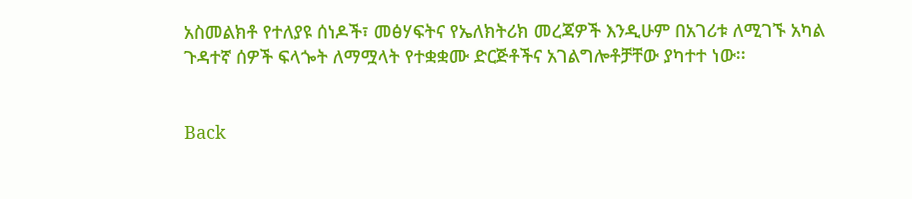አስመልክቶ የተለያዩ ሰነዶች፣ መፅሃፍትና የኤለክትሪክ መረጃዎች እንዲሁም በአገሪቱ ለሚገኙ አካል ጉዳተኛ ሰዎች ፍላጐት ለማሟላት የተቋቋሙ ድርጅቶችና አገልግሎቶቻቸው ያካተተ ነው፡፡


Back